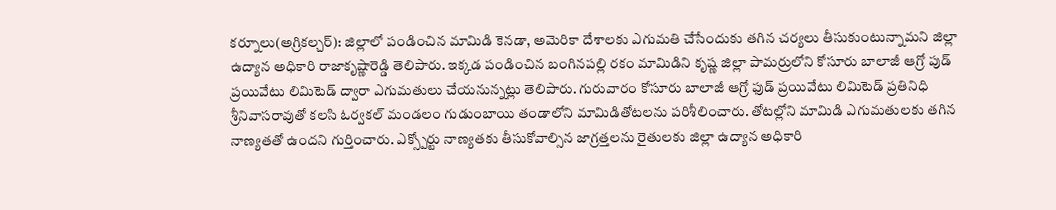కర్నూలు(అగ్రికల్చర్): జిల్లాలో పండించిన మామిడి కెనడా, అమెరికా దేశాలకు ఎగుమతి చేసేందుకు తగిన చర్యలు తీసుకుంటున్నామని జిల్లా ఉద్యాన అధికారి రాజాకృష్ణారెడ్డి తెలిపారు. ఇక్కడ పండించిన బంగినపల్లి రకం మామిడిని కృష్ణ జిల్లా పామర్రులోని కోసూరు బాలాజీ ఆగ్రో పుడ్ ప్రయివేటు లిమిటెడ్ ద్వారా ఎగుమతులు చేయనున్నట్లు తెలిపారు. గురువారం కోసూరు బాలాజీ ఆగ్రో ఫుడ్ ప్రయివేటు లిమిటెడ్ ప్రతినిధి శ్రీనివాసరావుతో కలసి ఓర్వకల్ మండలం గుడుంబాయి తండాలోని మామిడితోటలను పరిశీలించారు. తోటల్లోని మామిడి ఎగుమతులకు తగిన నాణ్యతతో ఉందని గుర్తించారు. ఎక్స్పోర్టు నాణ్యతకు తీసుకోవాల్సిన జాగ్రత్తలను రైతులకు జిల్లా ఉద్యాన అధికారి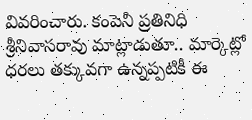వివరించారు. కంపెనీ ప్రతినిధి శ్రీనివాసరావు మాట్లాడుతూ.. మార్కెట్లో ధరలు తక్కువగా ఉన్నప్పటికీ ఈ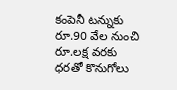కంపెనీ టన్నుకు రూ.90 వేల నుంచి రూ.లక్ష వరకు ధరతో కొనుగోలు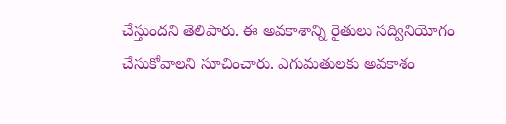చేస్తుందని తెలిపారు. ఈ అవకాశాన్ని రైతులు సద్వినియోగం చేసుకోవాలని సూచించారు. ఎగుమతులకు అవకాశం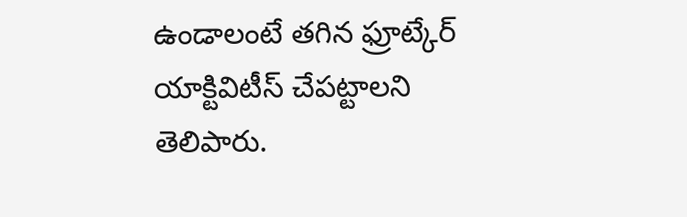ఉండాలంటే తగిన ఫ్రూట్కేర్ యాక్టివిటీస్ చేపట్టాలని తెలిపారు.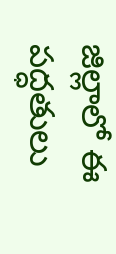జిల్లాలో ఈ పద్ధతులు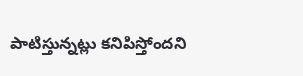పాటిస్తున్నట్లు కనిపిస్తోందని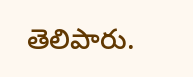తెలిపారు.